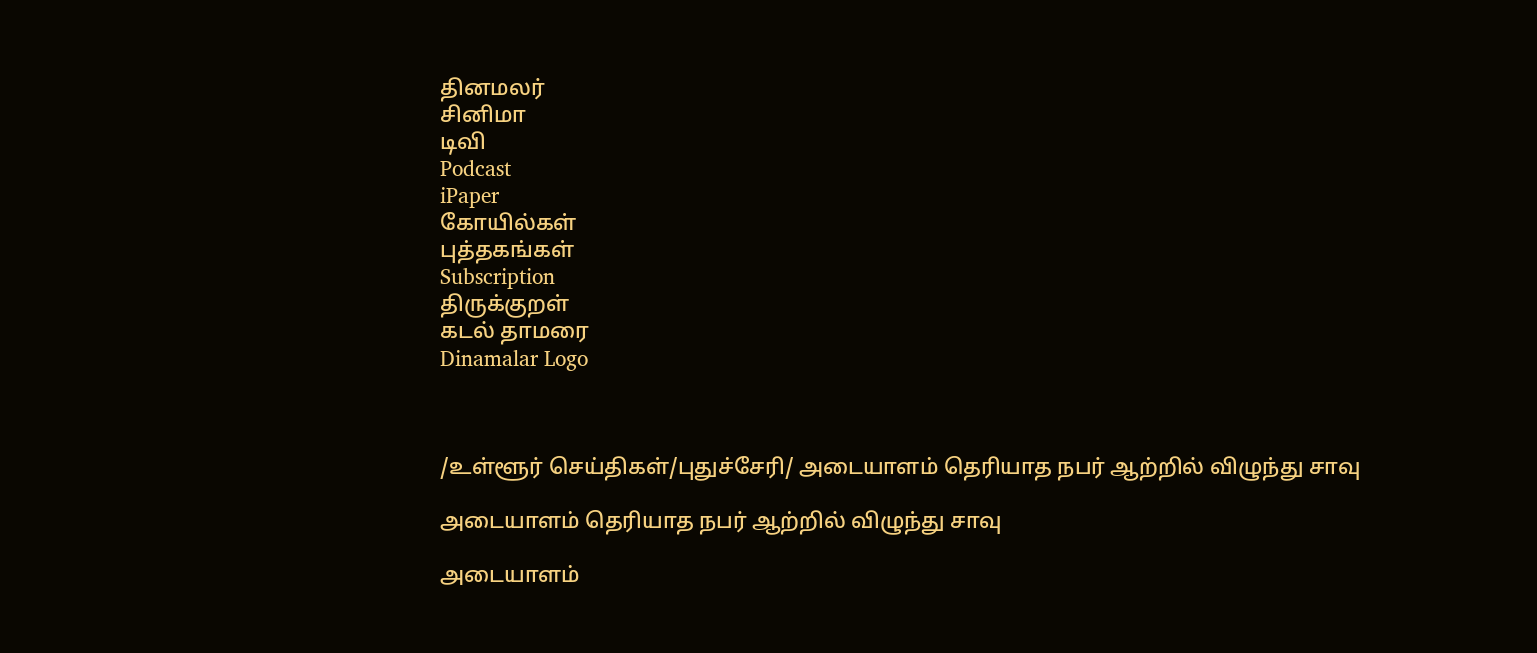தினமலர்
சினிமா
டிவி
Podcast
iPaper
கோயில்கள்
புத்தகங்கள்
Subscription
திருக்குறள்
கடல் தாமரை
Dinamalar Logo



/உள்ளூர் செய்திகள்/புதுச்சேரி/ அடையாளம் தெரியாத நபர் ஆற்றில் விழுந்து சாவு

அடையாளம் தெரியாத நபர் ஆற்றில் விழுந்து சாவு

அடையாளம்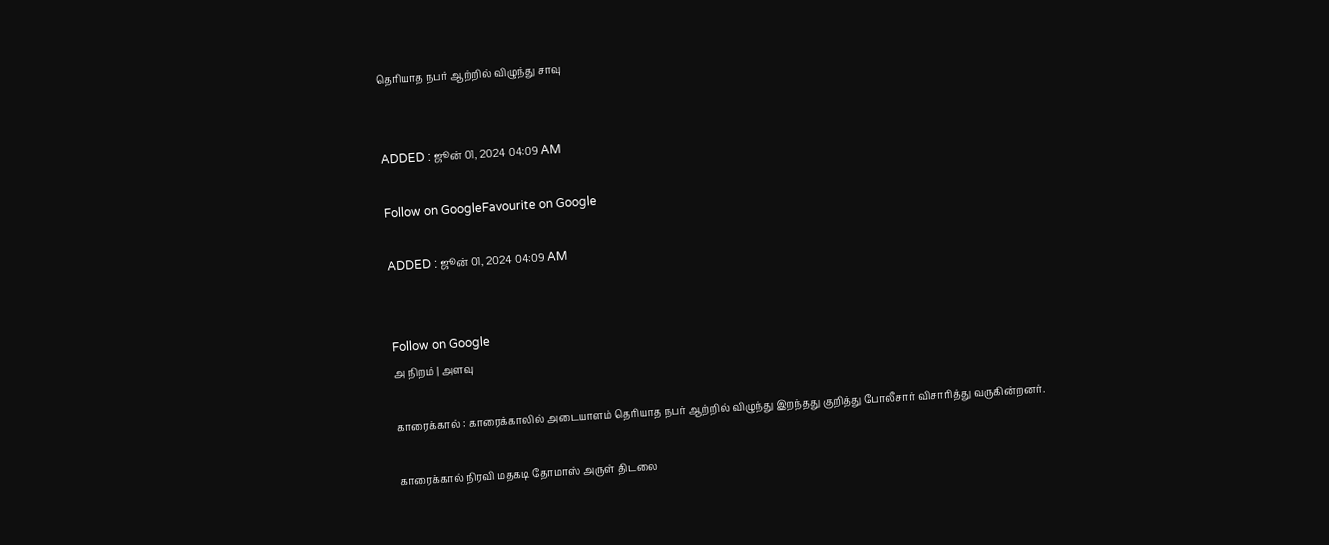தெரியாத நபர் ஆற்றில் விழுந்து சாவு


ADDED : ஜூன் 01, 2024 04:09 AM

Follow on GoogleFavourite on Google

ADDED : ஜூன் 01, 2024 04:09 AM


Follow on Google
அ நிறம் | அளவு

காரைக்கால் : காரைக்காலில் அடையாளம் தெரியாத நபர் ஆற்றில் விழுந்து இறந்தது குறித்து போலீசார் விசாரித்து வருகின்றனர்.

காரைக்கால் நிரவி மதகடி தோமாஸ் அருள் திடலை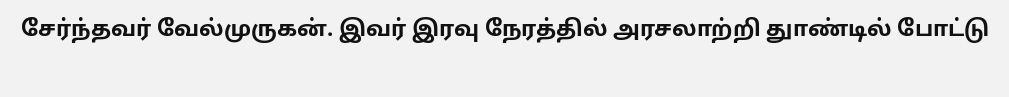சேர்ந்தவர் வேல்முருகன். இவர் இரவு நேரத்தில் அரசலாற்றி துாண்டில் போட்டு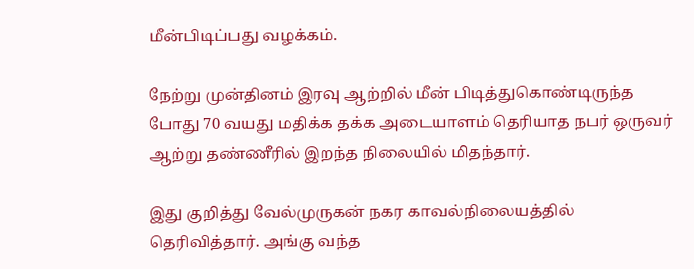மீன்பிடிப்பது வழக்கம்.

நேற்று முன்தினம் இரவு ஆற்றில் மீன் பிடித்துகொண்டிருந்த போது 70 வயது மதிக்க தக்க அடையாளம் தெரியாத நபர் ஒருவர் ஆற்று தண்ணீரில் இறந்த நிலையில் மிதந்தார்.

இது குறித்து வேல்முருகன் நகர காவல்நிலையத்தில் தெரிவித்தார். அங்கு வந்த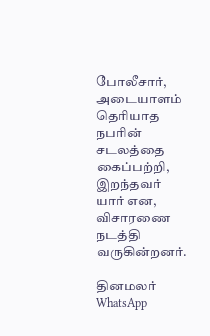போலீசார், அடையாளம் தெரியாத நபரின் சடலத்தை கைப்பற்றி, இறந்தவர் யார் என, விசாரணை நடத்தி வருகின்றனர்.

தினமலர் WhatsApp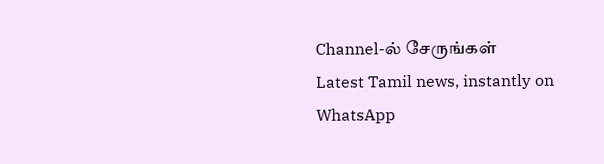Channel-ல் சேருங்கள்
Latest Tamil news, instantly on WhatsApp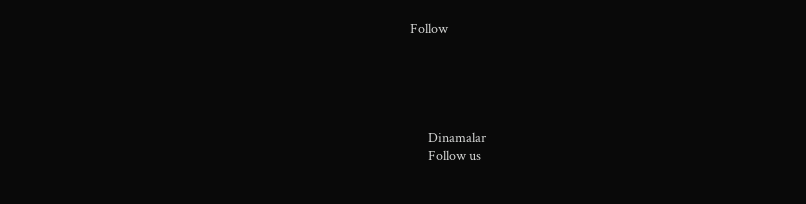Follow





      Dinamalar
      Follow us